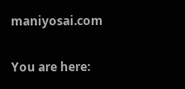maniyosai.com

You are here: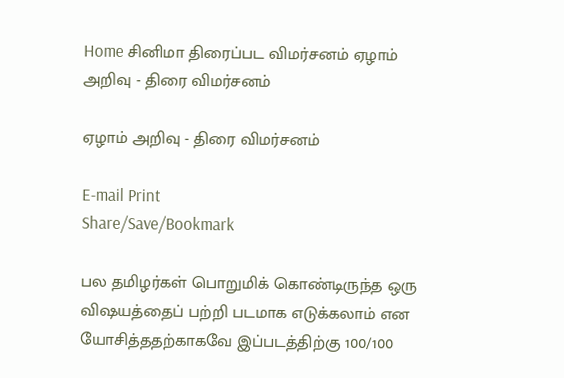Home சினிமா திரைப்பட விமர்சனம் ஏழாம் அறிவு - திரை விமர்சனம்

ஏழாம் அறிவு - திரை விமர்சனம்

E-mail Print
Share/Save/Bookmark

பல தமிழர்கள் பொறுமிக் கொண்டிருந்த ஒரு விஷயத்தைப் பற்றி படமாக எடுக்கலாம் என யோசித்ததற்காகவே இப்படத்திற்கு 100/100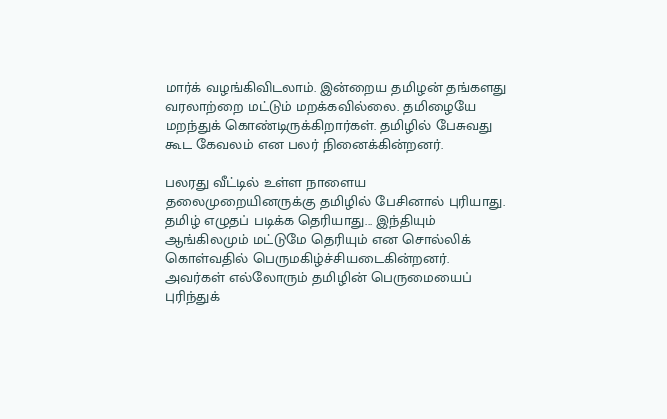மார்க் வழங்கிவிடலாம். இன்றைய தமிழன் தங்களது வரலாற்றை மட்டும் மறக்கவில்லை. தமிழையே மறந்துக் கொண்டிருக்கிறார்கள். தமிழில் பேசுவது கூட கேவலம் என பலர் நினைக்கின்றனர்.

பலரது வீட்டில் உள்ள நாளைய தலைமுறையினருக்கு தமிழில் பேசினால் புரியாது.  தமிழ் எழுதப் படிக்க தெரியாது... இந்தியும் ஆங்கிலமும் மட்டுமே தெரியும் என சொல்லிக் கொள்வதில் பெருமகிழ்ச்சியடைகின்றனர். அவர்கள் எல்லோரும் தமிழின் பெருமையைப் புரிந்துக்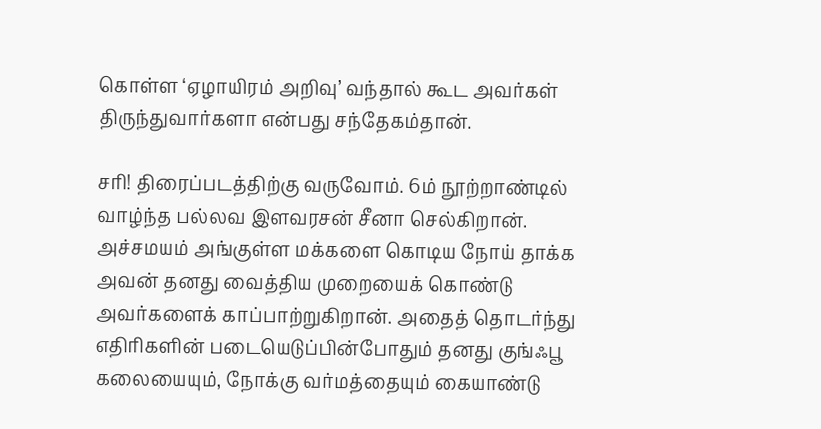கொள்ள ‘ஏழாயிரம் அறிவு’ வந்தால் கூட அவர்கள் திருந்துவார்களா என்பது சந்தேகம்தான்.

சரி! திரைப்படத்திற்கு வருவோம். 6ம் நூற்றாண்டில் வாழ்ந்த பல்லவ இளவரசன் சீனா செல்கிறான். அச்சமயம் அங்குள்ள மக்களை கொடிய நோய் தாக்க அவன் தனது வைத்திய முறையைக் கொண்டு அவர்களைக் காப்பாற்றுகிறான். அதைத் தொடர்ந்து எதிரிகளின் படையெடுப்பின்போதும் தனது குங்ஃபூ கலையையும், நோக்கு வர்மத்தையும் கையாண்டு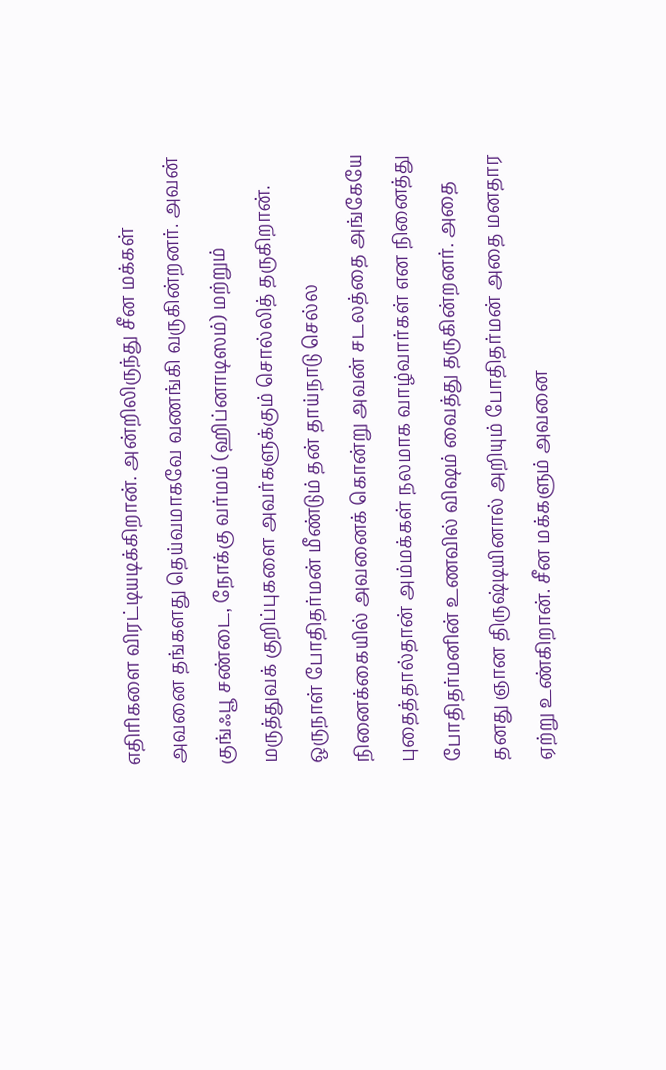எதிரிகளை விரட்டியடிக்கிறான். அன்றிலிருந்து சீன மக்கள் அவனை தங்களது தெய்வமாகவே வணங்கி வருகின்றனர். அவன் குங்ஃபூ சண்டை, நோக்கு வர்மம் (ஹிப்னாடிஸம்) மற்றும் மருத்துவக் குறிப்புகளை அவர்களுக்கும் சொல்லித் தருகிறான். ஒருநாள் போதிதர்மன் மீண்டும் தன் தாய்நாடு செல்ல நினைக்கையில் அவனைக் கொன்று அவன் சடலத்தை அங்கேயே புதைத்தால்தான் அம்மக்கள் நலமாக வாழ்வார்கள் என நினைத்து போதிதர்மனின் உணவில் விஷம் வைத்து தருகின்றனர். அதை தனது ஞான திருஷ்டியினால் அறியும் போதிதர்மன் அதை மனதார ஏற்று உண்கிறான். சீன மக்களும் அவனை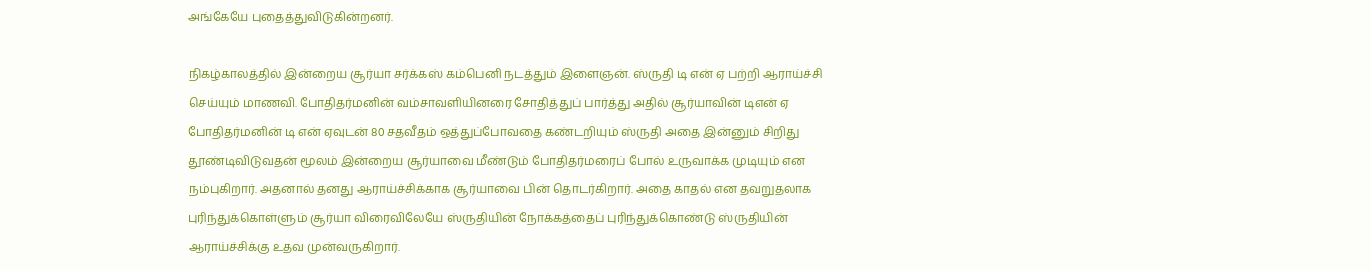அங்கேயே புதைத்துவிடுகின்றனர்.

நிகழ்காலத்தில் இன்றைய சூர்யா சர்க்கஸ் கம்பெனி நடத்தும் இளைஞன். ஸ்ருதி டி என் ஏ பற்றி ஆராய்ச்சி செய்யும் மாணவி. போதிதர்மனின் வம்சாவளியினரை சோதித்துப் பார்த்து அதில் சூர்யாவின் டிஎன் ஏ  போதிதர்மனின் டி என் ஏவுடன் 80 சதவீதம் ஒத்துப்போவதை கண்டறியும் ஸ்ருதி அதை இன்னும் சிறிது தூண்டிவிடுவதன் மூலம் இன்றைய சூர்யாவை மீண்டும் போதிதர்மரைப் போல் உருவாக்க முடியும் என நம்புகிறார். அதனால் தனது ஆராய்ச்சிக்காக சூர்யாவை பின் தொடர்கிறார். அதை காதல் என தவறுதலாக புரிந்துக்கொள்ளும் சூர்யா விரைவிலேயே ஸ்ருதியின் நோக்கத்தைப் புரிந்துக்கொண்டு ஸ்ருதியின் ஆராய்ச்சிக்கு உதவ முன்வருகிறார்.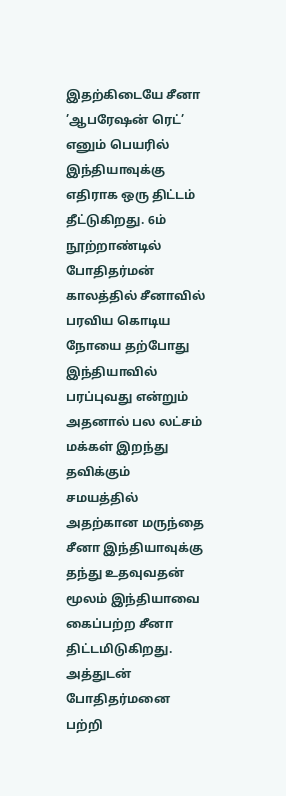இதற்கிடையே சீனா ’ஆபரேஷன் ரெட்’ எனும் பெயரில் இந்தியாவுக்கு எதிராக ஒரு திட்டம் தீட்டுகிறது. 6ம் நூற்றாண்டில் போதிதர்மன் காலத்தில் சீனாவில் பரவிய கொடிய நோயை தற்போது இந்தியாவில் பரப்புவது என்றும் அதனால் பல லட்சம் மக்கள் இறந்து தவிக்கும் சமயத்தில் அதற்கான மருந்தை சீனா இந்தியாவுக்கு தந்து உதவுவதன் மூலம் இந்தியாவை கைப்பற்ற சீனா திட்டமிடுகிறது. அத்துடன் போதிதர்மனை பற்றி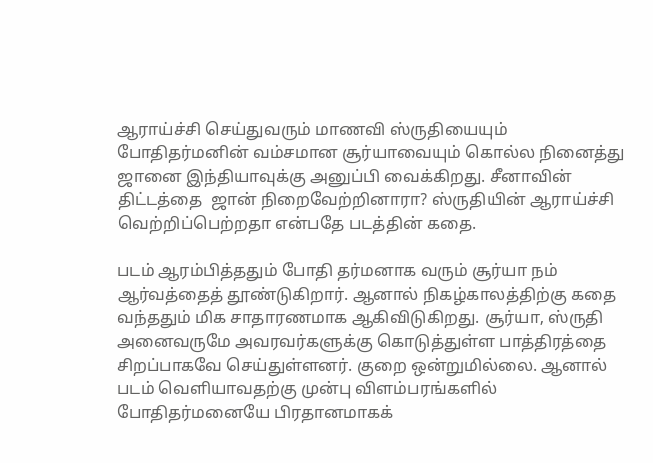ஆராய்ச்சி செய்துவரும் மாணவி ஸ்ருதியையும் போதிதர்மனின் வம்சமான சூர்யாவையும் கொல்ல நினைத்து ஜானை இந்தியாவுக்கு அனுப்பி வைக்கிறது. சீனாவின் திட்டத்தை  ஜான் நிறைவேற்றினாரா? ஸ்ருதியின் ஆராய்ச்சி வெற்றிப்பெற்றதா என்பதே படத்தின் கதை.

படம் ஆரம்பித்ததும் போதி தர்மனாக வரும் சூர்யா நம் ஆர்வத்தைத் தூண்டுகிறார். ஆனால் நிகழ்காலத்திற்கு கதை வந்ததும் மிக சாதாரணமாக ஆகிவிடுகிறது. சூர்யா, ஸ்ருதி அனைவருமே அவரவர்களுக்கு கொடுத்துள்ள பாத்திரத்தை சிறப்பாகவே செய்துள்ளனர். குறை ஒன்றுமில்லை. ஆனால் படம் வெளியாவதற்கு முன்பு விளம்பரங்களில் போதிதர்மனையே பிரதானமாகக்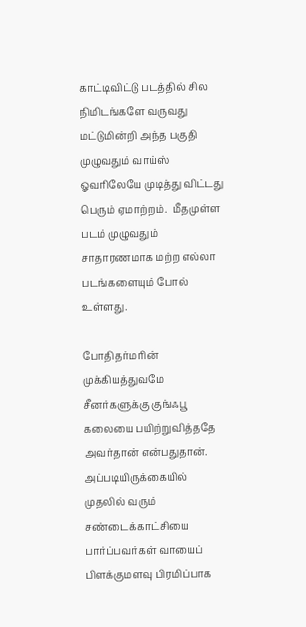காட்டிவிட்டு படத்தில் சில நிமிடங்களே வருவது மட்டுமின்றி அந்த பகுதி முழுவதும் வாய்ஸ் ஓவரிலேயே முடித்து விட்டது பெரும் ஏமாற்றம்.  மீதமுள்ள படம் முழுவதும் சாதாரணமாக மற்ற எல்லா படங்களையும் போல் உள்ளது.

போதிதர்மரின் முக்கியத்துவமே சீனர்களுக்கு குங்ஃபூ கலையை பயிற்றுவித்ததே அவர்தான் என்பதுதான். அப்படியிருக்கையில் முதலில் வரும் சண்டைக்காட்சியை பார்ப்பவர்கள் வாயைப் பிளக்குமளவு பிரமிப்பாக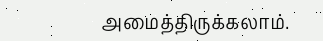அமைத்திருக்கலாம்.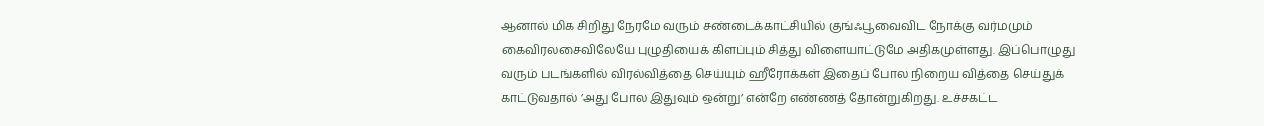ஆனால் மிக சிறிது நேரமே வரும் சண்டைக்காட்சியில் குங்ஃபூவைவிட நோக்கு வர்மமும் கைவிரலசைவிலேயே புழுதியைக் கிளப்பும் சித்து விளையாட்டுமே அதிகமுள்ளது. இப்பொழுது வரும் படங்களில் விரல்வித்தை செய்யும் ஹீரோக்கள் இதைப் போல நிறைய வித்தை செய்துக் காட்டுவதால் ’அது போல இதுவும் ஒன்று’ என்றே எண்ணத் தோன்றுகிறது. உச்சகட்ட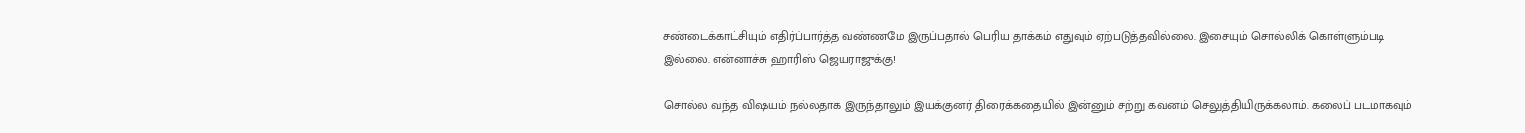சண்டைக்காட்சியும் எதிர்ப்பார்த்த வண்ணமே இருப்பதால் பெரிய தாக்கம் எதுவும் ஏற்படுத்தவில்லை. இசையும் சொல்லிக் கொள்ளும்படி இல்லை. என்னாச்சு ஹாரிஸ் ஜெயராஜுக்கு!

சொல்ல வந்த விஷயம் நல்லதாக இருந்தாலும் இயக்குனர் திரைக்கதையில் இன்னும் சற்று கவனம் செலுத்தியிருக்கலாம். கலைப் படமாகவும்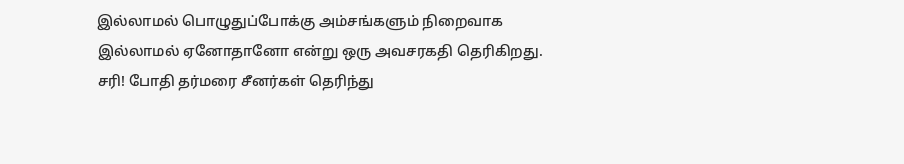இல்லாமல் பொழுதுப்போக்கு அம்சங்களும் நிறைவாக இல்லாமல் ஏனோதானோ என்று ஒரு அவசரகதி தெரிகிறது. சரி! போதி தர்மரை சீனர்கள் தெரிந்து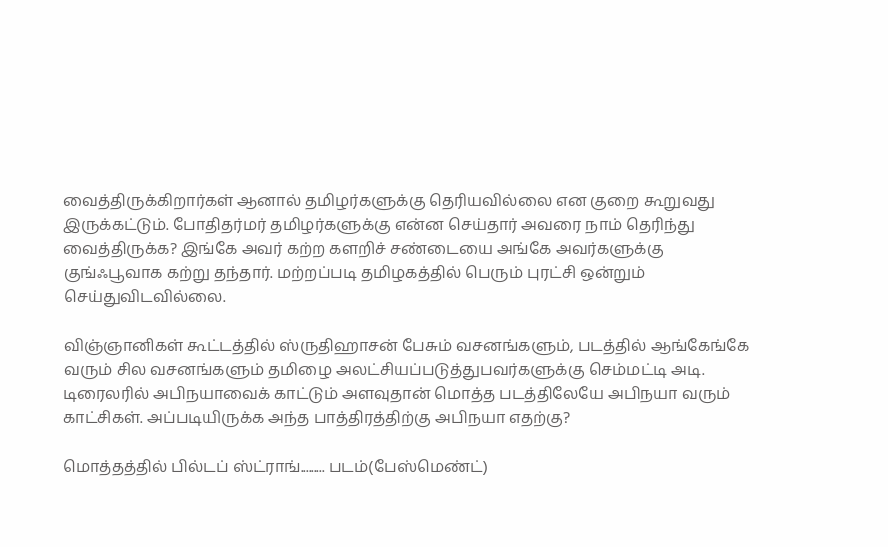வைத்திருக்கிறார்கள் ஆனால் தமிழர்களுக்கு தெரியவில்லை என குறை கூறுவது இருக்கட்டும். போதிதர்மர் தமிழர்களுக்கு என்ன செய்தார் அவரை நாம் தெரிந்து வைத்திருக்க? இங்கே அவர் கற்ற களறிச் சண்டையை அங்கே அவர்களுக்கு குங்ஃபூவாக கற்று தந்தார். மற்றப்படி தமிழகத்தில் பெரும் புரட்சி ஒன்றும் செய்துவிடவில்லை.

விஞ்ஞானிகள் கூட்டத்தில் ஸ்ருதிஹாசன் பேசும் வசனங்களும், படத்தில் ஆங்கேங்கே வரும் சில வசனங்களும் தமிழை அலட்சியப்படுத்துபவர்களுக்கு செம்மட்டி அடி. டிரைலரில் அபிநயாவைக் காட்டும் அளவுதான் மொத்த படத்திலேயே அபிநயா வரும் காட்சிகள். அப்படியிருக்க அந்த பாத்திரத்திற்கு அபிநயா எதற்கு?

மொத்தத்தில் பில்டப் ஸ்ட்ராங்......... படம்(பேஸ்மெண்ட்)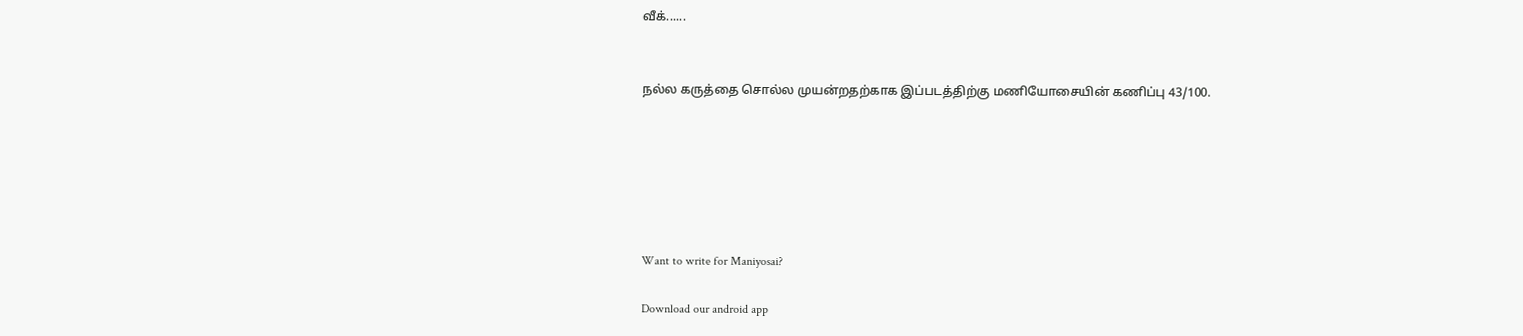வீக்......


நல்ல கருத்தை சொல்ல முயன்றதற்காக இப்படத்திற்கு மணியோசையின் கணிப்பு 43/100.






Want to write for Maniyosai?

Download our android app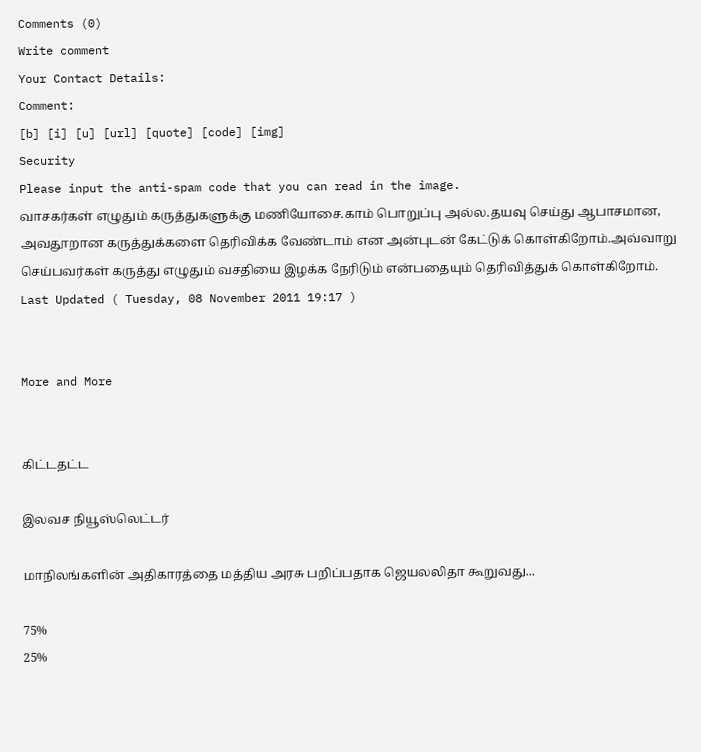Comments (0)
Write comment
Your Contact Details:
Comment:
[b] [i] [u] [url] [quote] [code] [img]
Security
Please input the anti-spam code that you can read in the image.
வாசகர்கள் எழுதும் கருத்துகளுக்கு மணியோசை.காம் பொறுப்பு அல்ல.தயவு செய்து ஆபாசமான, அவதூறான கருத்துக்களை தெரிவிக்க வேண்டாம் என அன்புடன் கேட்டுக் கொள்கிறோம்.அவ்வாறு செய்பவர்கள் கருத்து எழுதும் வசதியை இழக்க நேரிடும் என்பதையும் தெரிவித்துக் கொள்கிறோம்.
Last Updated ( Tuesday, 08 November 2011 19:17 )


More and More


கிட்டதட்ட

இலவச நியூஸ்லெட்டர்

மாநிலங்களின் அதிகாரத்தை மத்திய அரசு பறிப்பதாக ஜெயலலிதா கூறுவது...

75%
25%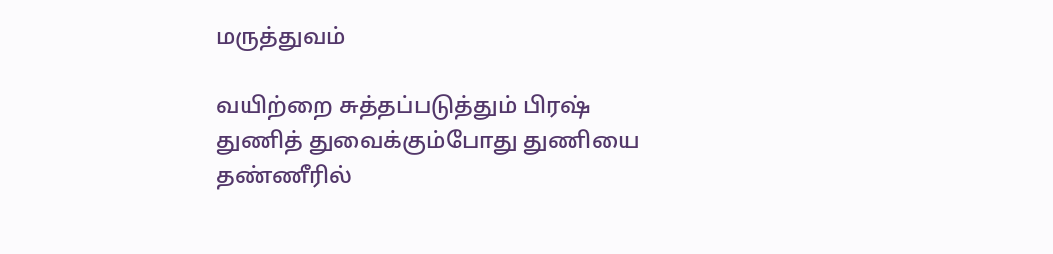மருத்துவம்

வயிற்றை சுத்தப்படுத்தும் பிரஷ்
துணித் துவைக்கும்போது துணியை தண்ணீரில்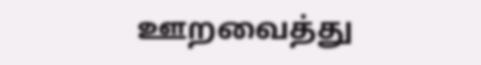ஊறவைத்து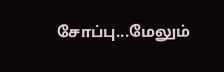சோப்பு...மேலும்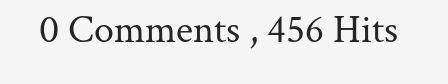0 Comments , 456 Hits